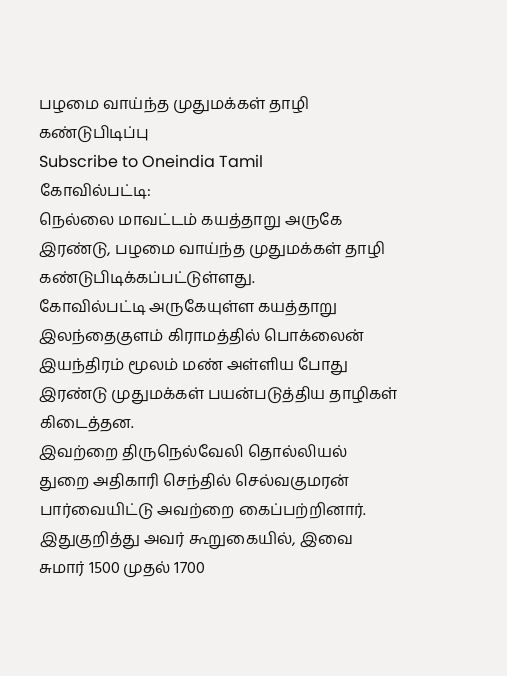பழமை வாய்ந்த முதுமக்கள் தாழி கண்டுபிடிப்பு
Subscribe to Oneindia Tamil
கோவில்பட்டி:
நெல்லை மாவட்டம் கயத்தாறு அருகே இரண்டு, பழமை வாய்ந்த முதுமக்கள் தாழி கண்டுபிடிக்கப்பட்டுள்ளது.
கோவில்பட்டி அருகேயுள்ள கயத்தாறு இலந்தைகுளம் கிராமத்தில் பொக்லைன் இயந்திரம் மூலம் மண் அள்ளிய போது இரண்டு முதுமக்கள் பயன்படுத்திய தாழிகள் கிடைத்தன.
இவற்றை திருநெல்வேலி தொல்லியல் துறை அதிகாரி செந்தில் செல்வகுமரன் பார்வையிட்டு அவற்றை கைப்பற்றினார்.
இதுகுறித்து அவர் கூறுகையில், இவை சுமார் 1500 முதல் 1700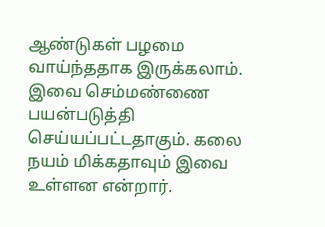ஆண்டுகள் பழமை வாய்ந்ததாக இருக்கலாம். இவை செம்மண்ணை பயன்படுத்தி செய்யப்பட்டதாகும். கலை நயம் மிக்கதாவும் இவை உள்ளன என்றார்.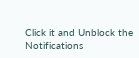Click it and Unblock the Notifications